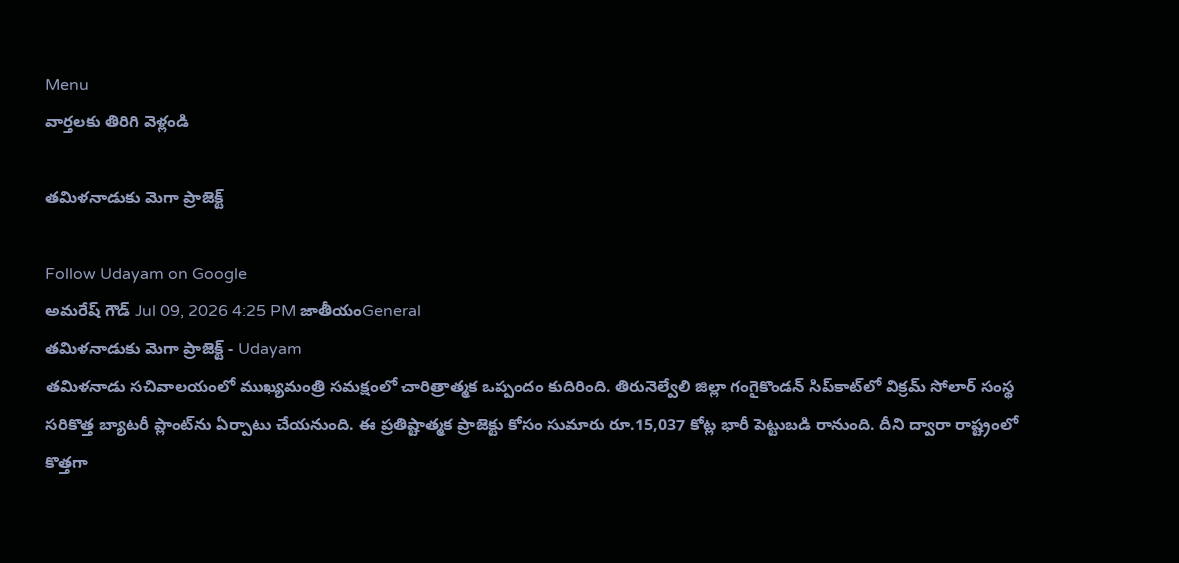Menu
వార్తలకు తిరిగి వెళ్లండి

తమిళనాడుకు మెగా ప్రాజెక్ట్

Follow Udayam on Google
అమరేష్ గౌడ్ Jul 09, 2026 4:25 PM జాతీయంGeneral
తమిళనాడుకు మెగా ప్రాజెక్ట్ - Udayam
తమిళనాడు సచివాలయంలో ముఖ్యమంత్రి సమక్షంలో చారిత్రాత్మక ఒప్పందం కుదిరింది. తిరునెల్వేలి జిల్లా గంగైకొండన్ సిప్‌కాట్‌లో విక్రమ్ సోలార్ సంస్థ సరికొత్త బ్యాటరీ ప్లాంట్‌ను ఏర్పాటు చేయనుంది. ఈ ప్రతిష్టాత్మక ప్రాజెక్టు కోసం సుమారు రూ.15,037 కోట్ల భారీ పెట్టుబడి రానుంది. దీని ద్వారా రాష్ట్రంలో కొత్తగా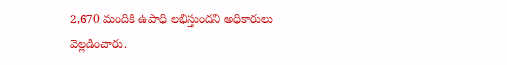2,670 మందికి ఉపాధి లభిస్తుందని అధికారులు వెల్లడించారు.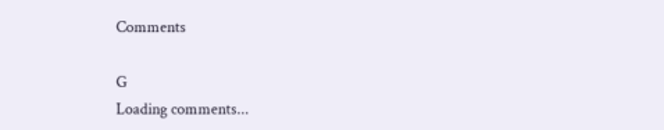Comments

G
Loading comments...